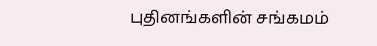புதினங்களின் சங்கமம்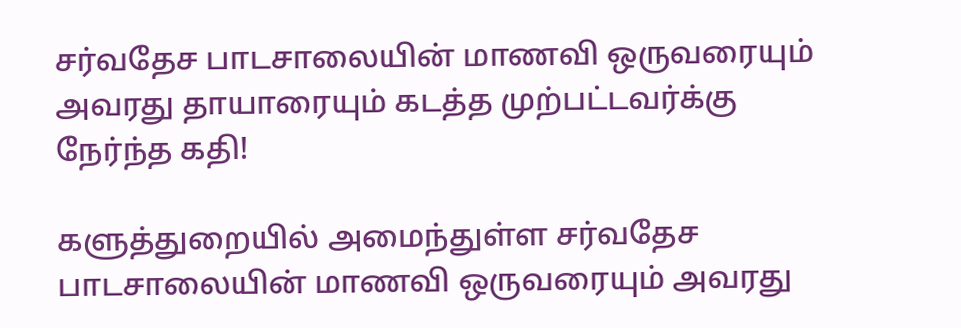சர்வதேச பாடசாலையின் மாணவி ஒருவரையும் அவரது தாயாரையும் கடத்த முற்பட்டவர்க்கு நேர்ந்த கதி!

களுத்துறையில் அமைந்துள்ள சர்வதேச பாடசாலையின் மாணவி ஒருவரையும் அவரது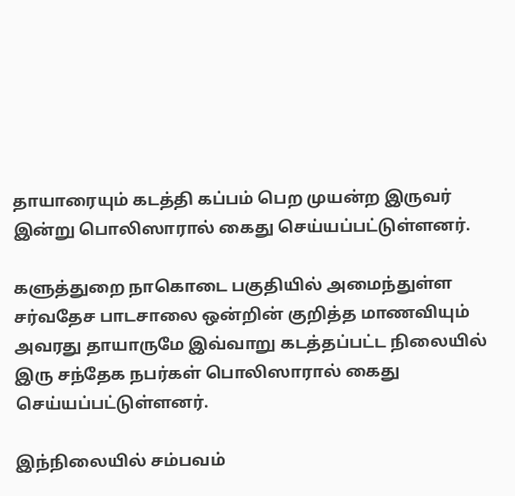தாயாரையும் கடத்தி கப்பம் பெற முயன்ற இருவர் இன்று பொலிஸாரால் கைது செய்யப்பட்டுள்ளனர்.

களுத்துறை நாகொடை பகுதியில் அமைந்துள்ள சர்வதேச பாடசாலை ஒன்றின் குறித்த மாணவியும் அவரது தாயாருமே இவ்வாறு கடத்தப்பட்ட நிலையில் இரு சந்தேக நபர்கள் பொலிஸாரால் கைது செய்யப்பட்டுள்ளனர்.

இந்நிலையில் சம்பவம்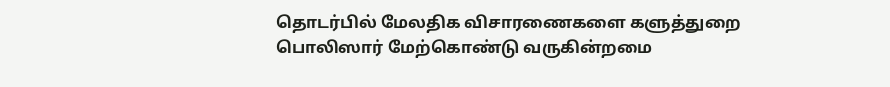தொடர்பில் மேலதிக விசாரணைகளை களுத்துறை பொலிஸார் மேற்கொண்டு வருகின்றமை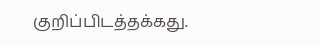குறிப்பிடத்தக்கது.